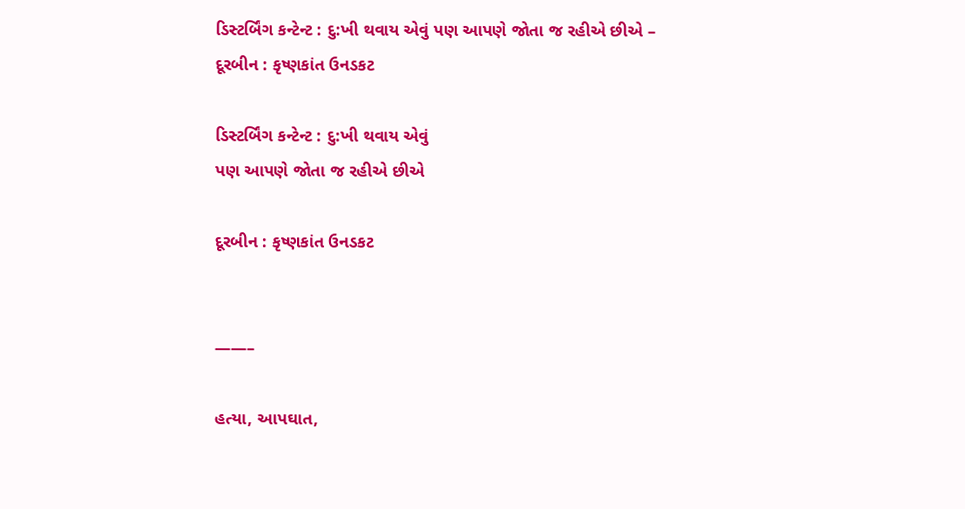ડિસ્ટર્બિંગ કન્ટેન્ટ : દુ:ખી થવાય એવું પણ આપણે જોતા જ રહીએ છીએ – દૂરબીન : કૃષ્ણકાંત ઉનડકટ

ડિસ્ટર્બિંગ કન્ટેન્ટ : દુ:ખી થવાય એવું
પણ આપણે જોતા જ રહીએ છીએ

દૂરબીન : કૃષ્ણકાંત ઉનડકટ


——–

હત્યા, આપઘાત,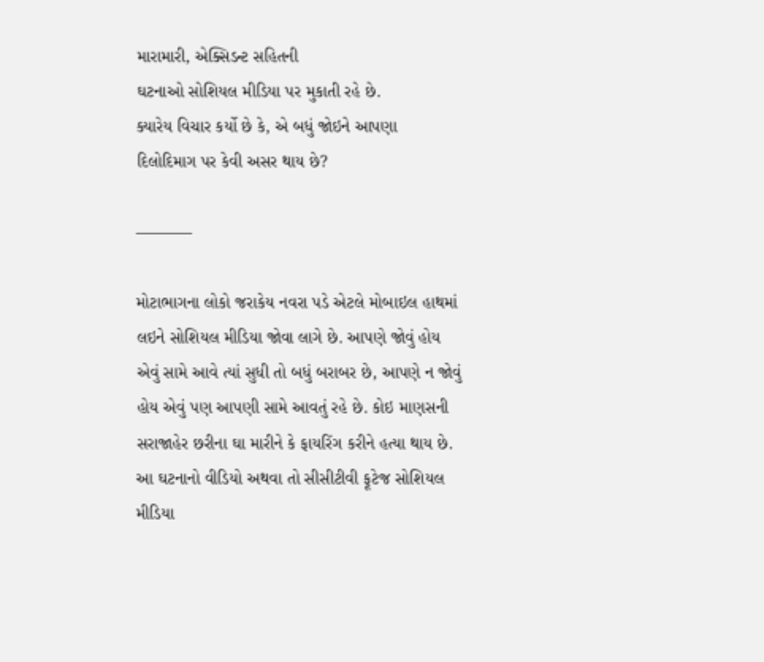મારામારી, એક્સિડન્ટ સહિતની
ઘટનાઓ સોશિયલ મીડિયા પર મુકાતી રહે છે.
ક્યારેય વિચાર કર્યો છે કે, એ બધું જોઇને આપણા
દિલોદિમાગ પર કેવી અસર થાય છે?

———–

મોટાભાગના લોકો જરાકેય નવરા પડે એટલે મોબાઇલ હાથમાં લઇને સોશિયલ મીડિયા જોવા લાગે છે. આપણે જોવું હોય એવું સામે આવે ત્યાં સુધી તો બધું બરાબર છે, આપણે ન જોવું હોય એવું પણ આપણી સામે આવતું રહે છે. કોઇ માણસની સરાજાહેર છરીના ઘા મારીને કે ફાયરિંગ કરીને હત્યા થાય છે. આ ઘટનાનો વીડિયો અથવા તો સીસીટીવી ફૂટેજ સોશિયલ મીડિયા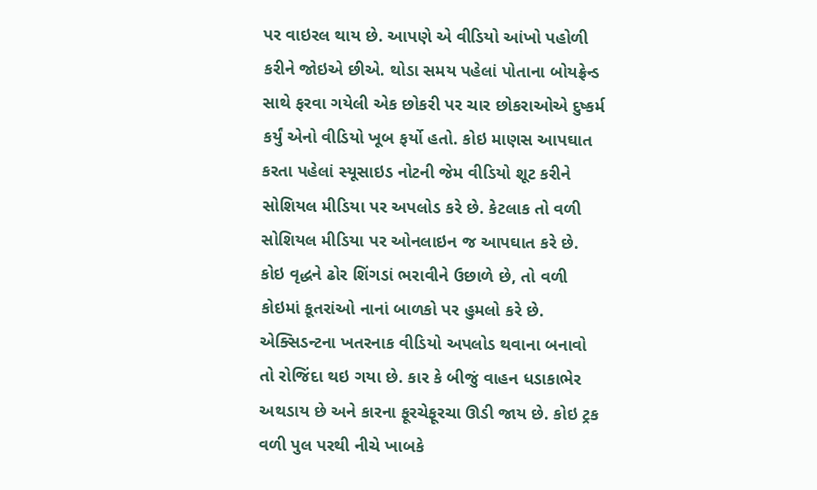પર વાઇરલ થાય છે. આપણે એ વીડિયો આંખો પહોળી કરીને જોઇએ છીએ. થોડા સમય પહેલાં પોતાના બોયફ્રેન્ડ સાથે ફરવા ગયેલી એક છોકરી પર ચાર છોકરાઓએ દુષ્કર્મ કર્યું એનો વીડિયો ખૂબ ફર્યો હતો. કોઇ માણસ આપઘાત કરતા પહેલાં સ્યૂસાઇડ નોટની જેમ વીડિયો શૂટ કરીને સોશિયલ મીડિયા પર અપલોડ કરે છે. કેટલાક તો વળી સોશિયલ મીડિયા પર ઓનલાઇન જ આપઘાત કરે છે. કોઇ વૃદ્ધને ઢોર શિંગડાં ભરાવીને ઉછાળે છે, તો વળી કોઇમાં કૂતરાંઓ નાનાં બાળકો પર હુમલો કરે છે. એક્સિડન્ટના ખતરનાક વીડિયો અપલોડ થવાના બનાવો તો રોજિંદા થઇ ગયા છે. કાર કે બીજું વાહન ધડાકાભેર અથડાય છે અને કારના ફૂરચેફૂરચા ઊડી જાય છે. કોઇ ટ્રક વળી પુલ પરથી નીચે ખાબકે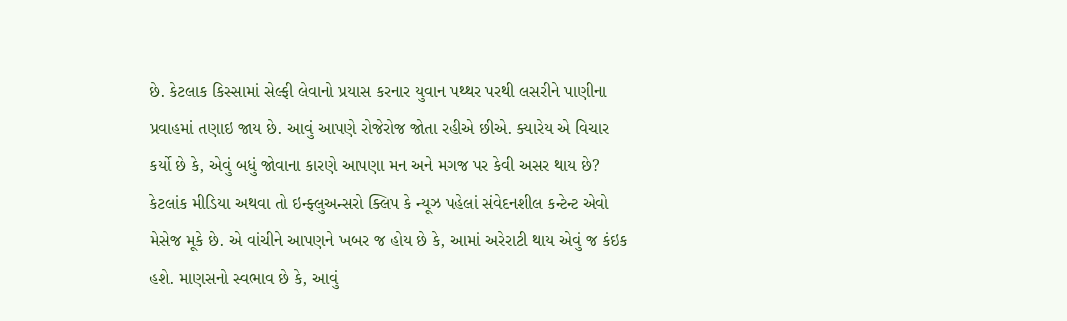છે. કેટલાક કિસ્સામાં સેલ્ફી લેવાનો પ્રયાસ કરનાર યુવાન પથ્થર પરથી લસરીને પાણીના પ્રવાહમાં તણાઇ જાય છે. આવું આપણે રોજેરોજ જોતા રહીએ છીએ. ક્યારેય એ વિચાર કર્યો છે કે, એવું બધું જોવાના કારણે આપણા મન અને મગજ પર કેવી અસર થાય છે?
કેટલાંક મીડિયા અથવા તો ઇન્ફ્લુઅન્સરો ક્લિપ કે ન્યૂઝ પહેલાં સંવેદનશીલ કન્ટેન્ટ એવો મેસેજ મૂકે છે. એ વાંચીને આપણને ખબર જ હોય છે કે, આમાં અરેરાટી થાય એવું જ કંઇક હશે. માણસનો સ્વભાવ છે કે, આવું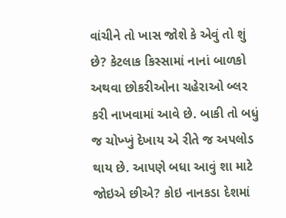વાંચીને તો ખાસ જોશે કે એવું તો શું છે? કેટલાક કિસ્સામાં નાનાં બાળકો અથવા છોકરીઓના ચહેરાઓ બ્લર કરી નાખવામાં આવે છે. બાકી તો બધું જ ચોખ્ખું દેખાય એ રીતે જ અપલોડ થાય છે. આપણે બધા આવું શા માટે જોઇએ છીએ? કોઇ નાનકડા દેશમાં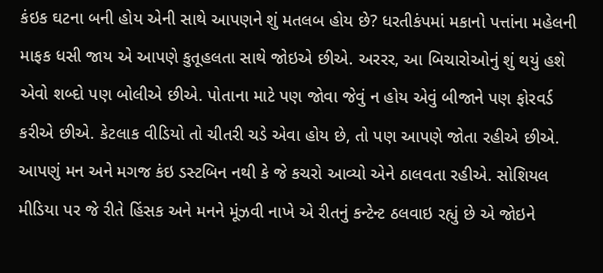કંઇક ઘટના બની હોય એની સાથે આપણને શું મતલબ હોય છે? ધરતીકંપમાં મકાનો પત્તાંના મહેલની માફક ધસી જાય એ આપણે કુતૂહલતા સાથે જોઇએ છીએ. અરરર, આ બિચારોઓનું શું થયું હશે એવો શબ્દો પણ બોલીએ છીએ. પોતાના માટે પણ જોવા જેવું ન હોય એવું બીજાને પણ ફોરવર્ડ કરીએ છીએ. કેટલાક વીડિયો તો ચીતરી ચડે એવા હોય છે, તો પણ આપણે જોતા રહીએ છીએ. આપણું મન અને મગજ કંઇ ડસ્ટબિન નથી કે જે કચરો આવ્યો એને ઠાલવતા રહીએ. સોશિયલ મીડિયા પર જે રીતે હિંસક અને મનને મૂંઝવી નાખે એ રીતનું કન્ટેન્ટ ઠલવાઇ રહ્યું છે એ જોઇને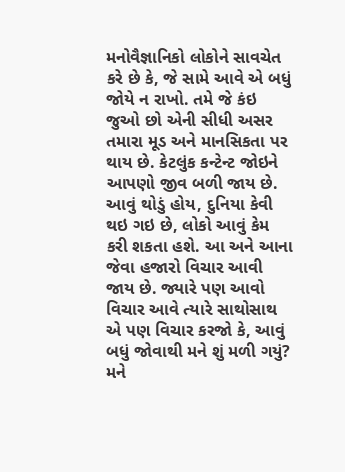મનોવૈજ્ઞાનિકો લોકોને સાવચેત કરે છે કે, જે સામે આવે એ બધું જોયે ન રાખો. તમે જે કંઇ જુઓ છો એની સીધી અસર તમારા મૂડ અને માનસિકતા પર થાય છે. કેટલુંક કન્ટેન્ટ જોઇને આપણો જીવ બળી જાય છે. આવું થોડું હોય, દુનિયા કેવી થઇ ગઇ છે, લોકો આવું કેમ કરી શકતા હશે. આ અને આના જેવા હજારો વિચાર આવી જાય છે. જ્યારે પણ આવો વિચાર આવે ત્યારે સાથોસાથ એ પણ વિચાર કરજો કે, આવું બધું જોવાથી મને શું મળી ગયું? મને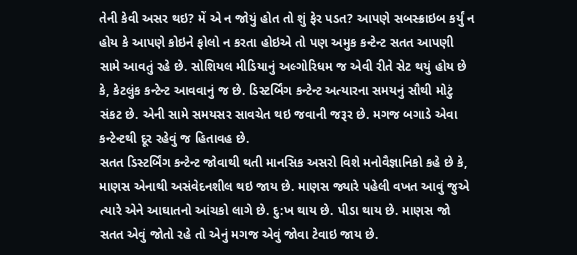તેની કેવી અસર થઇ? મેં એ ન જોયું હોત તો શું ફેર પડત? આપણે સબસ્ક્રાઇબ કર્યું ન હોય કે આપણે કોઇને ફોલો ન કરતા હોઇએ તો પણ અમુક કન્ટેન્ટ સતત આપણી સામે આવતું રહે છે. સોશિયલ મીડિયાનું અલ્ગોરિધમ જ એવી રીતે સેટ થયું હોય છે કે, કેટલુંક કન્ટેન્ટ આવવાનું જ છે. ડિસ્ટર્બિંગ કન્ટેન્ટ અત્યારના સમયનું સૌથી મોટું સંકટ છે. એની સામે સમયસર સાવચેત થઇ જવાની જરૂર છે. મગજ બગાડે એવા કન્ટેન્ટથી દૂર રહેવું જ હિતાવહ છે.
સતત ડિસ્ટર્બિંગ કન્ટેન્ટ જોવાથી થતી માનસિક અસરો વિશે મનોવૈજ્ઞાનિકો કહે છે કે, માણસ એનાથી અસંવેદનશીલ થઇ જાય છે. માણસ જ્યારે પહેલી વખત આવું જુએ ત્યારે એને આઘાતનો આંચકો લાગે છે. દુ:ખ થાય છે. પીડા થાય છે. માણસ જો સતત એવું જોતો રહે તો એનું મગજ એવું જોવા ટેવાઇ જાય છે.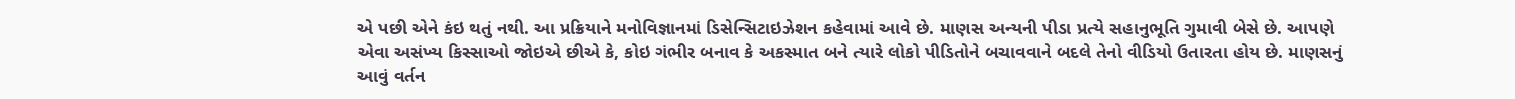એ પછી એને કંઇ થતું નથી. આ પ્રક્રિયાને મનોવિજ્ઞાનમાં ડિસેન્સિટાઇઝેશન કહેવામાં આવે છે. માણસ અન્યની પીડા પ્રત્યે સહાનુભૂતિ ગુમાવી બેસે છે. આપણે એવા અસંખ્ય કિસ્સાઓ જોઇએ છીએ કે, કોઇ ગંભીર બનાવ કે અકસ્માત બને ત્યારે લોકો પીડિતોને બચાવવાને બદલે તેનો વીડિયો ઉતારતા હોય છે. માણસનું આવું વર્તન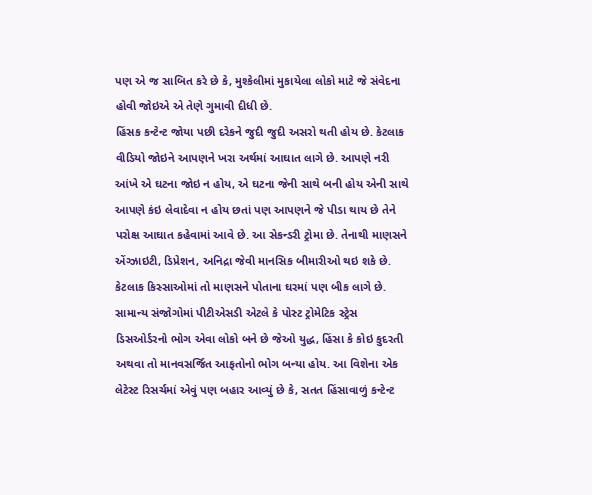પણ એ જ સાબિત કરે છે કે, મુશ્કેલીમાં મુકાયેલા લોકો માટે જે સંવેદના હોવી જોઇએ એ તેણે ગુમાવી દીધી છે.
હિંસક કન્ટેન્ટ જોયા પછી દરેકને જુદી જુદી અસરો થતી હોય છે. કેટલાક વીડિયો જોઇને આપણને ખરા અર્થમાં આઘાત લાગે છે. આપણે નરી આંખે એ ઘટના જોઇ ન હોય, એ ઘટના જેની સાથે બની હોય એની સાથે આપણે કંઇ લેવાદેવા ન હોય છતાં પણ આપણને જે પીડા થાય છે તેને પરોક્ષ આઘાત કહેવામાં આવે છે. આ સેકન્ડરી ટ્રોમા છે. તેનાથી માણસને એંગ્ઝાઇટી, ડિપ્રેશન, અનિદ્રા જેવી માનસિક બીમારીઓ થઇ શકે છે. કેટલાક કિસ્સાઓમાં તો માણસને પોતાના ઘરમાં પણ બીક લાગે છે.
સામાન્ય સંજોગોમાં પીટીએસડી એટલે કે પોસ્ટ ટ્રોમેટિક સ્ટ્રેસ ડિસઓર્ડરનો ભોગ એવા લોકો બને છે જેઓ યુદ્ધ, હિંસા કે કોઇ કુદરતી અથવા તો માનવસર્જિત આફતોનો ભોગ બન્યા હોય. આ વિશેના એક લેટેસ્ટ રિસર્ચમાં એવું પણ બહાર આવ્યું છે કે, સતત હિંસાવાળું કન્ટેન્ટ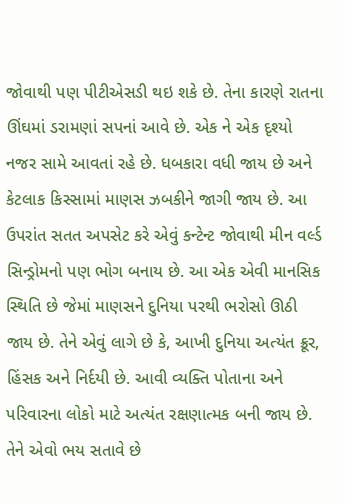જોવાથી પણ પીટીએસડી થઇ શકે છે. તેના કારણે રાતના ઊંઘમાં ડરામણાં સપનાં આવે છે. એક ને એક દૃશ્યો નજર સામે આવતાં રહે છે. ધબકારા વધી જાય છે અને કેટલાક કિસ્સામાં માણસ ઝબકીને જાગી જાય છે. આ ઉપરાંત સતત અપસેટ કરે એવું કન્ટેન્ટ જોવાથી મીન વર્લ્ડ સિન્ડ્રોમનો પણ ભોગ બનાય છે. આ એક એવી માનસિક સ્થિતિ છે જેમાં માણસને દુનિયા પરથી ભરોસો ઊઠી જાય છે. તેને એવું લાગે છે કે, આખી દુનિયા અત્યંત ક્રૂર, હિંસક અને નિર્દયી છે. આવી વ્યક્તિ પોતાના અને પરિવારના લોકો માટે અત્યંત રક્ષણાત્મક બની જાય છે. તેને એવો ભય સતાવે છે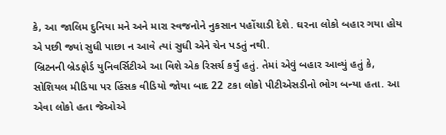કે, આ જાલિમ દુનિયા મને અને મારા સ્વજનોને નુકસાન પહોંચાડી દેશે. ઘરના લોકો બહાર ગયા હોય એ પછી જ્યાં સુધી પાછા ન આવે ત્યાં સુધી એને ચેન પડતું નથી.
બ્રિટનની બ્રેડફોર્ડ યુનિવર્સિટીએ આ વિશે એક રિસર્ચ કર્યું હતું. તેમાં એવું બહાર આવ્યું હતું કે, સોશિયલ મીડિયા પર હિંસક વીડિયો જોયા બાદ 22 ટકા લોકો પીટીએસડીનો ભોગ બન્યા હતા. આ એવા લોકો હતા જેઓએ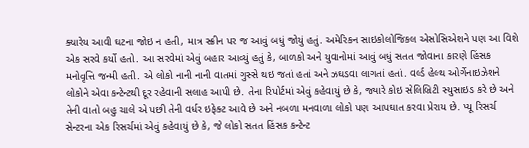ક્યારેય આવી ઘટના જોઇ ન હતી, માત્ર સ્ક્રીન પર જ આવું બધું જોયું હતું. અમેરિકન સાઇકોલોજિકલ એસોસિએશને પણ આ વિશે એક સરવે કર્યો હતો. આ સરવેમાં એવું બહાર આવ્યું હતું કે, બાળકો અને યુવાનોમાં આવું બધું સતત જોવાના કારણે હિંસક મનોવૃત્તિ જન્મી હતી. એ લોકો નાની નાની વાતમાં ગુસ્સે થઇ જતાં હતાં અને ઝઘડવા લાગતાં હતાં. વર્લ્ડ હેલ્થ ઓર્ગેનાઇઝેશને લોકોને એવા કન્ટેન્ટથી દૂર રહેવાની સલાહ આપી છે. તેના રિપોર્ટમાં એવું કહેવાયું છે કે, જ્યારે કોઇ સેલિબ્રિટી સ્યુસાઇડ કરે છે અને તેની વાતો બહુ ચાલે એ પછી તેની વર્ધર ઇફેક્ટ આવે છે અને નબળા મનવાળા લોકો પણ આપઘાત કરવા પ્રેરાય છે. પ્યૂ રિસર્ચ સેન્ટરના એક રિસર્ચમાં એવું કહેવાયું છે કે, જે લોકો સતત હિંસક કન્ટેન્ટ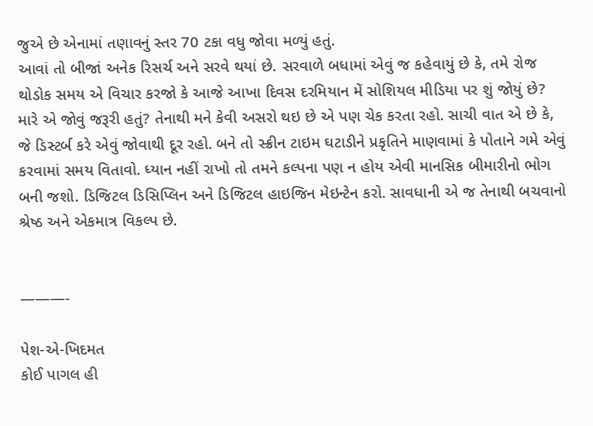જુએ છે એનામાં તણાવનું સ્તર 70 ટકા વધુ જોવા મળ્યું હતું.
આવાં તો બીજાં અનેક રિસર્ચ અને સરવે થયાં છે. સરવાળે બધામાં એવું જ કહેવાયું છે કે, તમે રોજ થોડોક સમય એ વિચાર કરજો કે આજે આખા દિવસ દરમિયાન મેં સોશિયલ મીડિયા પર શું જોયું છે? મારે એ જોવું જરૂરી હતું? તેનાથી મને કેવી અસરો થઇ છે એ પણ ચેક કરતા રહો. સાચી વાત એ છે કે, જે ડિસ્ટર્બ કરે એવું જોવાથી દૂર રહો. બને તો સ્ક્રીન ટાઇમ ઘટાડીને પ્રકૃતિને માણવામાં કે પોતાને ગમે એવું કરવામાં સમય વિતાવો. ધ્યાન નહીં રાખો તો તમને કલ્પના પણ ન હોય એવી માનસિક બીમારીનો ભોગ બની જશો. ડિજિટલ ડિસિપ્લિન અને ડિજિટલ હાઇજિન મેઇન્ટેન કરો. સાવધાની એ જ તેનાથી બચવાનો શ્રેષ્ઠ અને એકમાત્ર વિકલ્પ છે.


———-

પેશ-એ-ખિદમત
કોઈ પાગલ હી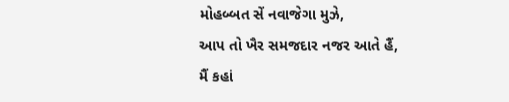મોહબ્બત સેં નવાજેગા મુઝે,
આપ તો ખૈર સમજદાર નજર આતે હૈં,
મૈં કહાં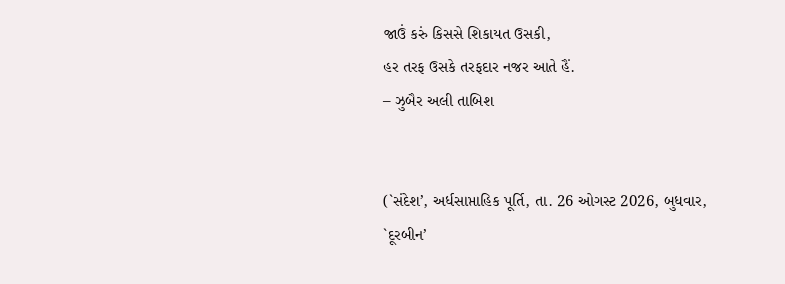જાઉં કરું કિસસે શિકાયત ઉસકી,
હર તરફ ઉસકે તરફદાર નજર આતે હૈં.
– ઝુબૈર અલી તાબિશ


(`સંદેશ’, અર્ધસાપ્તાહિક પૂર્તિ, તા. 26 ઓગસ્ટ 2026, બુધવાર, `દૂરબીન’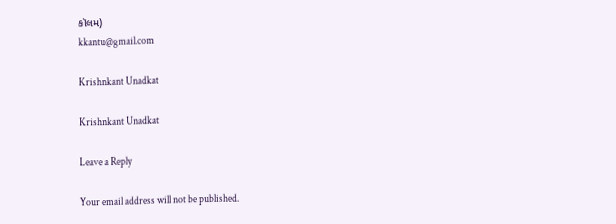કૉલમ)
kkantu@gmail.com

Krishnkant Unadkat

Krishnkant Unadkat

Leave a Reply

Your email address will not be published.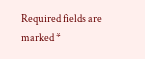Required fields are marked *